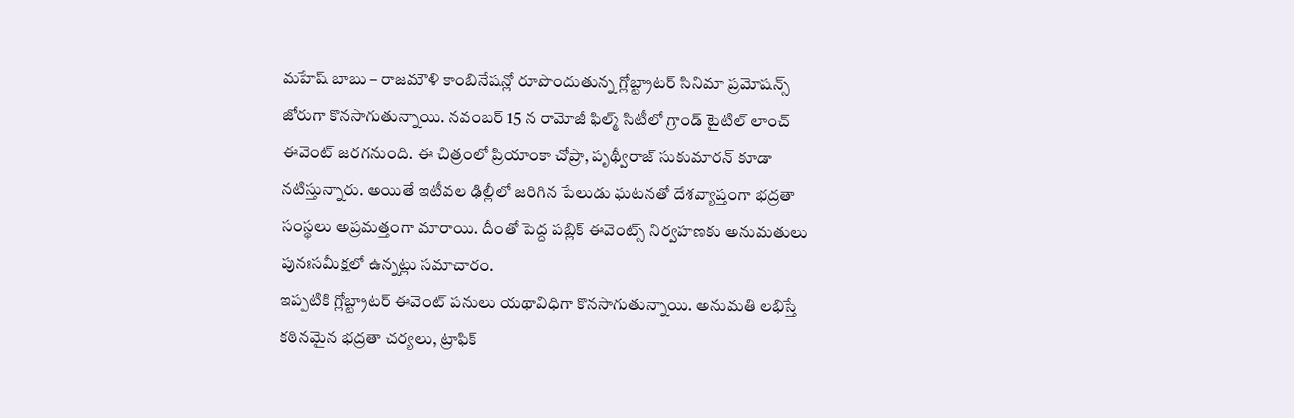మహేష్ బాబు – రాజమౌళి కాంబినేషన్లో రూపొందుతున్న గ్లోబ్ట్రాటర్ సినిమా ప్రమోషన్స్ జోరుగా కొనసాగుతున్నాయి. నవంబర్ 15 న రామోజీ ఫిల్మ్ సిటీలో గ్రాండ్ టైటిల్ లాంచ్ ఈవెంట్ జరగనుంది. ఈ చిత్రంలో ప్రియాంకా చోప్రా, పృథ్వీరాజ్ సుకుమారన్ కూడా నటిస్తున్నారు. అయితే ఇటీవల ఢిల్లీలో జరిగిన పేలుడు ఘటనతో దేశవ్యాప్తంగా భద్రతా సంస్థలు అప్రమత్తంగా మారాయి. దీంతో పెద్ద పబ్లిక్ ఈవెంట్స్ నిర్వహణకు అనుమతులు పునఃసమీక్షలో ఉన్నట్లు సమాచారం.
ఇప్పటికి గ్లోబ్ట్రాటర్ ఈవెంట్ పనులు యథావిధిగా కొనసాగుతున్నాయి. అనుమతి లభిస్తే కఠినమైన భద్రతా చర్యలు, ట్రాఫిక్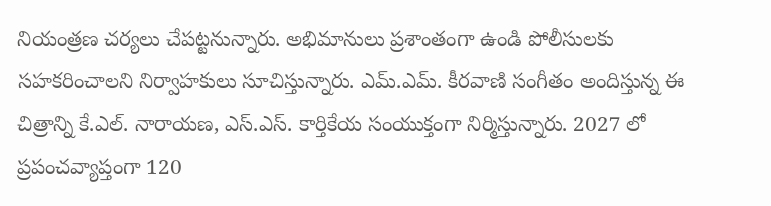నియంత్రణ చర్యలు చేపట్టనున్నారు. అభిమానులు ప్రశాంతంగా ఉండి పోలీసులకు సహకరించాలని నిర్వాహకులు సూచిస్తున్నారు. ఎమ్.ఎమ్. కీరవాణి సంగీతం అందిస్తున్న ఈ చిత్రాన్ని కే.ఎల్. నారాయణ, ఎస్.ఎస్. కార్తికేయ సంయుక్తంగా నిర్మిస్తున్నారు. 2027 లో ప్రపంచవ్యాప్తంగా 120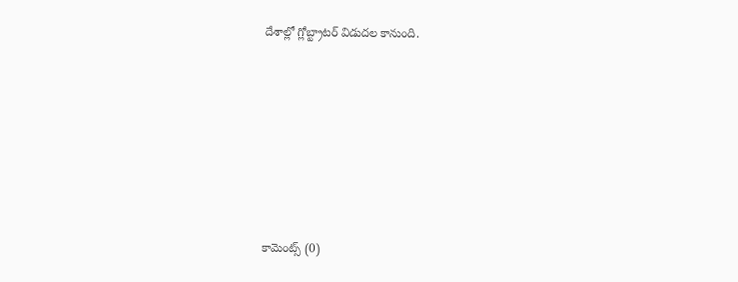దేశాల్లో గ్లోబ్ట్రాటర్ విడుదల కానుంది.











కామెంట్స్ (0)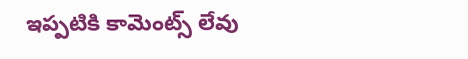ఇప్పటికి కామెంట్స్ లేవు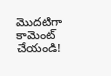మొదటిగా కామెంట్ చేయండి!